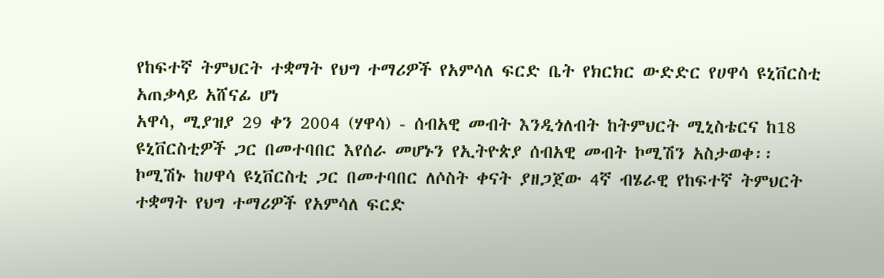የከፍተኛ ትምህርት ተቋማት የህግ ተማሪዎች የአምሳለ ፍርድ ቤት የክርክር ውድድር የሀዋሳ ዩኒቨርስቲ አጠቃላይ አሸናፊ ሆነ
አዋሳ, ሚያዝያ 29 ቀን 2004 (ሃዋሳ) - ሰብአዊ መብት እንዲጎለብት ከትምህርት ሚኒስቴርና ከ18 ዩኒቨርስቲዎች ጋር በመተባበር እየሰራ መሆኑን የኢትዮጵያ ሰብአዊ መብት ኮሚሽን አስታወቀ፡፡ ኮሚሽኑ ከሀዋሳ ዩኒቨርስቲ ጋር በመተባበር ለሶስት ቀናት ያዘጋጀው 4ኛ ብሄራዊ የከፍተኛ ትምህርት ተቋማት የህግ ተማሪዎች የአምሳለ ፍርድ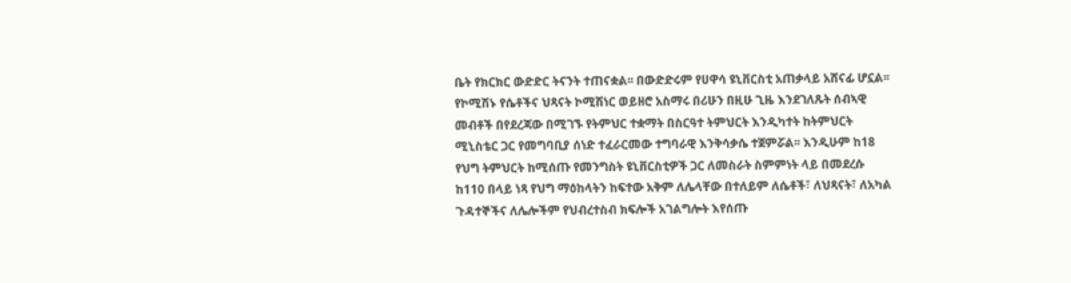ቤት የክርክር ውድድር ትናንት ተጠናቋል፡፡ በውድድሩም የሀዋሳ ዩኒቨርስቲ አጠቃላይ አሸናፊ ሆኗል፡፡ የኮሚሽኑ የሴቶችና ህጻናት ኮሚሽነር ወይዘሮ አስማሩ በሪሁን በዚሁ ጊዜ እንደገለጹት ሰብኣዊ መብቶች በየደረጃው በሚገኙ የትምህር ተቋማት በስርዓተ ትምህርት እንዲካተት ከትምህርት ሚኒስቴር ጋር የመግባቢያ ሰነድ ተፈራርመው ተግባራዊ እንቅሳቃሴ ተጀምሯል፡፡ እንዲሁም ከ18 የህግ ትምህርት ከሚሰጡ የመንግስት ዩኒቨርስቲዎች ጋር ለመስራት ስምምነት ላይ በመደረሱ ከ110 በላይ ነጻ የህግ ማዕከላትን ከፍተው አቅም ለሌላቸው በተለይም ለሴቶች፣ ለህጻናት፣ ለአካል ጉዳተኞችና ለሌሎችም የህብረተስብ ክፍሎች አገልግሎት እየሰጡ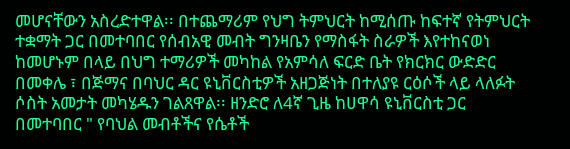መሆናቸውን አስረድተዋል፡፡ በተጨማሪም የህግ ትምህርት ከሚሰጡ ከፍተኛ የትምህርት ተቋማት ጋር በመተባበር የሰብአዊ መብት ግንዛቤን የማስፋት ስራዎች እየተከናወነ ከመሆኑም በላይ በህግ ተማሪዎች መካከል የአምሳለ ፍርድ ቤት የክርክር ውድድር በመቀሌ ፣ በጅማና በባህር ዳር ዩኒቨርስቲዎች አዘጋጅነት በተለያዩ ርዕሶች ላይ ላለፉት ሶስት አመታት መካሄዱን ገልጸዋል፡፡ ዘንድሮ ለ4ኛ ጊዜ ከሀዋሳ ዩኒቨርስቲ ጋር በመተባበር " የባህል መብቶችና የሴቶች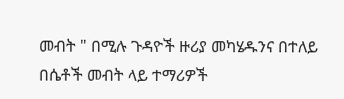መብት " በሚሉ ጉዳዮች ዙሪያ መካሄዱንና በተለይ በሴቶች መብት ላይ ተማሪዎች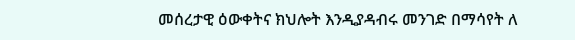መሰረታዊ ዕውቀትና ክህሎት እንዲያዳብሩ መንገድ በማሳየት ለ